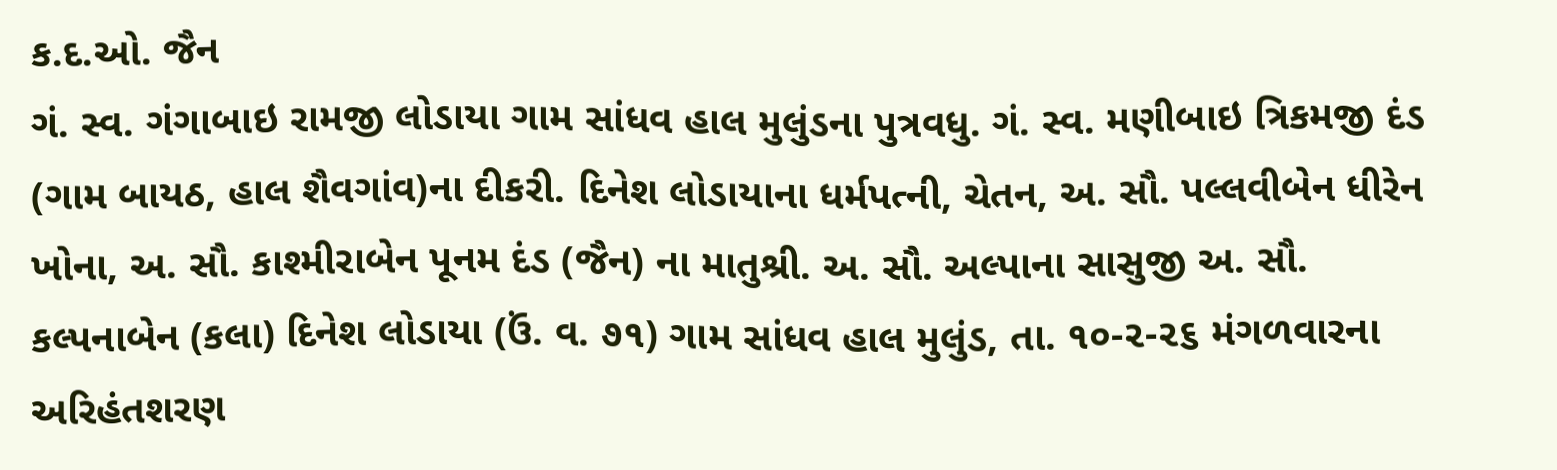ક.દ.ઓ. જૈન
ગં. સ્વ. ગંગાબાઇ રામજી લોડાયા ગામ સાંધવ હાલ મુલુંડના પુત્રવધુ. ગં. સ્વ. મણીબાઇ ત્રિકમજી દંડ (ગામ બાયઠ, હાલ શૈવગાંવ)ના દીકરી. દિનેશ લોડાયાના ધર્મપત્ની, ચેતન, અ. સૌ. પલ્લવીબેન ધીરેન ખોના, અ. સૌ. કાશ્મીરાબેન પૂનમ દંડ (જૈન) ના માતુશ્રી. અ. સૌ. અલ્પાના સાસુજી અ. સૌ. કલ્પનાબેન (કલા) દિનેશ લોડાયા (ઉં. વ. ૭૧) ગામ સાંધવ હાલ મુલુંડ, તા. ૧૦-૨-૨૬ મંગળવારના અરિહંતશરણ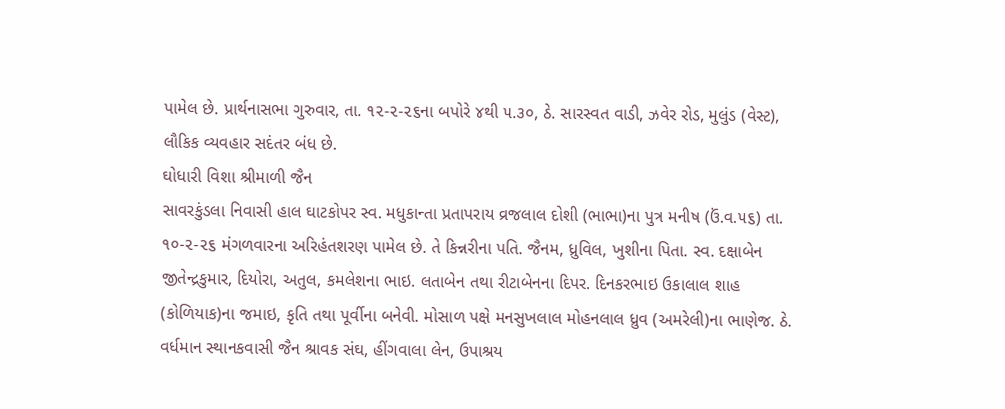પામેલ છે. પ્રાર્થનાસભા ગુરુવાર, તા. ૧૨-૨-૨૬ના બપોરે ૪થી ૫.૩૦, ઠે. સારસ્વત વાડી, ઝવેર રોડ, મુલુંડ (વેસ્ટ), લૌકિક વ્યવહાર સદંતર બંધ છે.
ઘોધારી વિશા શ્રીમાળી જૈન
સાવરકુંડલા નિવાસી હાલ ઘાટકોપર સ્વ. મધુકાન્તા પ્રતાપરાય વ્રજલાલ દોશી (ભાભા)ના પુત્ર મનીષ (ઉં.વ.૫૬) તા. ૧૦-૨-૨૬ મંગળવારના અરિહંતશરણ પામેલ છે. તે કિન્નરીના પતિ. જૈનમ, ધ્રુવિલ, ખુશીના પિતા. સ્વ. દક્ષાબેન જીતેન્દ્રકુમાર, દિયોરા, અતુલ, કમલેશના ભાઇ. લતાબેન તથા રીટાબેનના દિપર. દિનકરભાઇ ઉકાલાલ શાહ (કોળિયાક)ના જમાઇ, કૃતિ તથા પૂર્વીના બનેવી. મોસાળ પક્ષે મનસુખલાલ મોહનલાલ ધ્રુવ (અમરેલી)ના ભાણેજ. ઠે. વર્ધમાન સ્થાનકવાસી જૈન શ્રાવક સંઘ, હીંગવાલા લેન, ઉપાશ્રય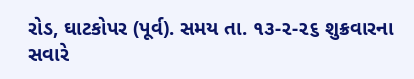રોડ, ઘાટકોપર (પૂર્વ). સમય તા. ૧૩-૨-૨૬ શુક્રવારના સવારે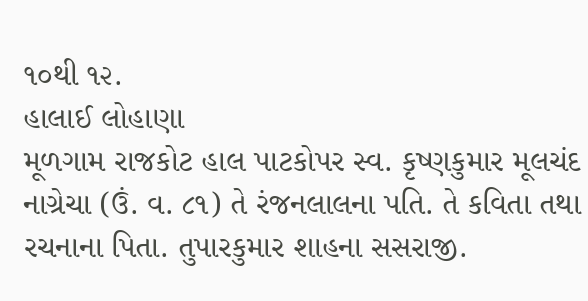૧૦થી ૧૨.
હાલાઈ લોહાણા
મૂળગામ રાજકોટ હાલ પાટકોપર સ્વ. કૃષ્ણકુમાર મૂલચંદ નાગ્રેચા (ઉં. વ. ૮૧) તે રંજનલાલના પતિ. તે કવિતા તથા રચનાના પિતા. તુપારકુમાર શાહના સસરાજી.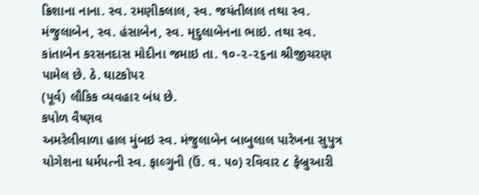ક્રિશાના નાના. સ્વ. રમણીકલાલ, સ્વ. જયંતીલાલ તથા સ્વ. મંજુલાબેન, સ્વ. હંસાબેન, સ્વ. મૃદુલાબેનના ભાઇ. તથા સ્વ. કાંતાબેન કરસનદાસ મોદીના જમાઇ તા. ૧૦-૨-૨૬ના શ્રીજીચરણ પામેલ છે. ઠે. ઘાટકોપર
(પૂર્વ) લૌકિક વ્યવહાર બંધ છે.
કપોળ વૈષ્ણવ
અમરેલીવાળા હાલ મુંબઇ સ્વ. મંજુલાબેન બાબુલાલ પારેખના સુપુત્ર યોગેશના ધર્મપત્ની સ્વ. ફાલ્ગુની (ઉં. વ. ૫૦) રવિવાર ૮ ફેબ્રુઆરી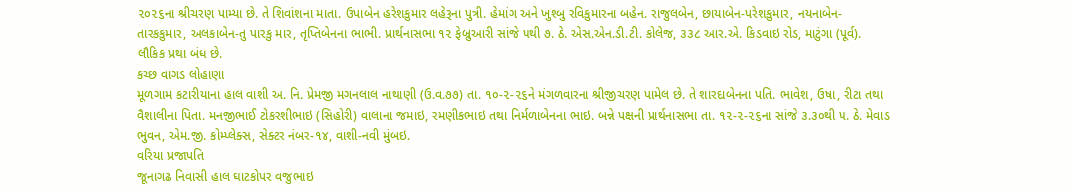૨૦૨૬ના શ્રીચરણ પામ્યા છે. તે શિવાંશના માતા. ઉપાબેન હરેશકુમાર લહેરૂના પુત્રી. હેમાંગ અને ખુશ્બુ રવિકુમારના બહેન. રાજુલબેન, છાયાબેન-પરેશકુમાર, નયનાબેન-તારકકુમાર, અલકાબેન-તુ પારકુ માર, તૃપ્તિબેનના ભાભી. પ્રાર્થનાસભા ૧૨ ફેબ્રુઆરી સાંજે ૫થી ૭. ઠે. એસ.એન.ડી.ટી. કોલેજ, ૩૩૮ આર.એ. કિડવાઇ રોડ, માટુંગા (પૂર્વ). લૌકિક પ્રથા બંધ છે.
કચ્છ વાગડ લોહાણા
મૂળગામ કટારીયાના હાલ વાશી અ. નિ. પ્રેમજી મગનલાલ નાથાણી (ઉ.વ.૭૭) તા. ૧૦-૨-૨૬ને મંગળવારના શ્રીજીચરણ પામેલ છે. તે શારદાબેનના પતિ. ભાવેશ, ઉષા, રીટા તથા વૈશાલીના પિતા. મનજીભાઈ ટોકરશીભાઇ (સિહોરી) વાલાના જમાઇ, રમણીકભાઇ તથા નિર્મળાબેનના ભાઇ. બન્ને પક્ષની પ્રાર્થનાસભા તા. ૧૨-૨-૨૬ના સાંજે ૩.૩૦થી ૫. ઠે. મેવાડ ભુવન, એમ.જી. કોમ્પ્લેક્સ, સેક્ટર નંબર-૧૪, વાશી-નવી મુંબઇ.
વરિયા પ્રજાપતિ
જૂનાગઢ નિવાસી હાલ ઘાટકોપર વજુભાઇ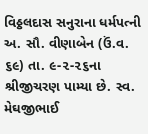વિઠ્ઠલદાસ સનુરાના ધર્મપત્ની અ. સૌ. વીણાબેન (ઉં.વ. ૬૯) તા. ૯-૨-૨૬ના શ્રીજીચરણ પામ્યા છે. સ્વ. મેઘજીભાઈ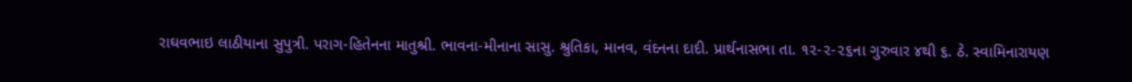રાઘવભાઇ લાઠીયાના સુપુત્રી. પરાગ-હિતેનના માતુશ્રી. ભાવના-મીનાના સાસુ. શ્રુતિકા, માનવ, વંદનના દાદી. પ્રાર્થનાસભા તા. ૧૨-૨-૨૬ના ગુરુવાર ૪થી ૬. ઠે. સ્વામિનારાયણ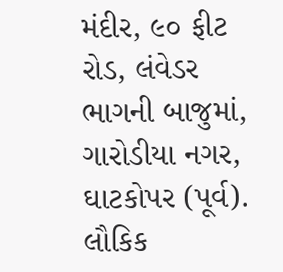મંદીર, ૯૦ ફીટ રોડ, લંવેડર ભાગની બાજુમાં, ગારોડીયા નગર, ઘાટકોપર (પૂર્વ). લૌકિક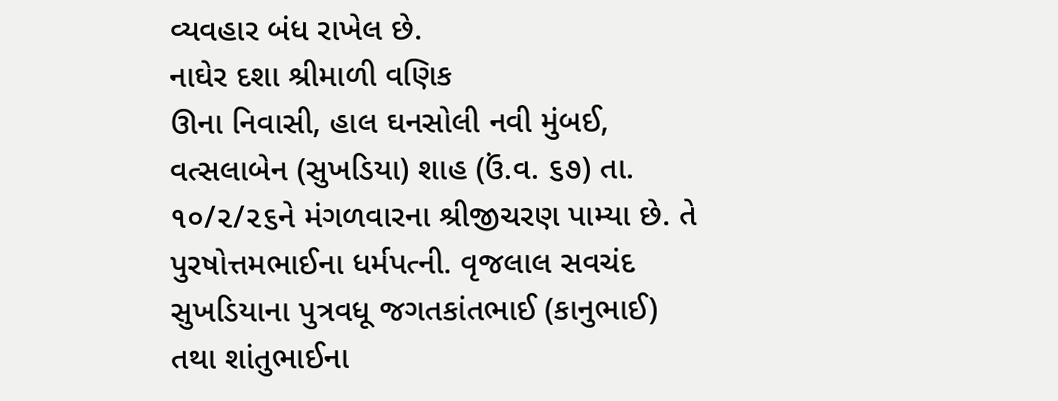વ્યવહાર બંધ રાખેલ છે.
નાઘેર દશા શ્રીમાળી વણિક
ઊના નિવાસી, હાલ ઘનસોલી નવી મુંબઈ, વત્સલાબેન (સુખડિયા) શાહ (ઉં.વ. ૬૭) તા. ૧૦/૨/૨૬ને મંગળવારના શ્રીજીચરણ પામ્યા છે. તે પુરષોત્તમભાઈના ધર્મપત્ની. વૃજલાલ સવચંદ સુખડિયાના પુત્રવધૂ જગતકાંતભાઈ (કાનુભાઈ) તથા શાંતુભાઈના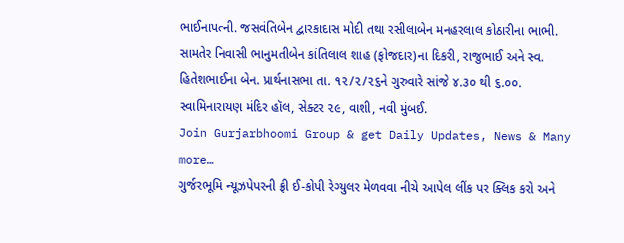ભાઈનાપત્ની. જસવંતિબેન દ્વારકાદાસ મોદી તથા રસીલાબેન મનહરલાલ કોઠારીના ભાભી. સામતેર નિવાસી ભાનુમતીબેન કાંતિલાલ શાહ (ફોજદાર)ના દિકરી, રાજુભાઈ અને સ્વ. હિતેશભાઈના બેન. પ્રાર્થનાસભા તા. ૧૨/૨/૨૬ને ગુરુવારે સાંજે ૪.૩૦ થી ૬.૦૦. સ્વામિનારાયણ મંદિર હૉલ, સેક્ટર ૨૯, વાશી, નવી મુંબઈ.
Join Gurjarbhoomi Group & get Daily Updates, News & Many more…
ગુર્જરભૂમિ ન્યૂઝપેપરની ફ્રી ઈ-કોપી રેગ્યુલર મેળવવા નીચે આપેલ લીંક પર ક્લિક કરો અને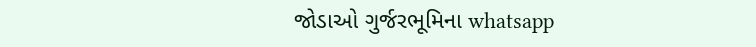જોડાઓ ગુર્જરભૂમિના whatsapp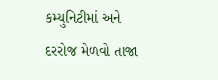કમ્યુનિટીમાં અને દરરોજ મેળવો તાજા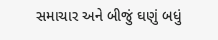સમાચાર અને બીજું ઘણું બધું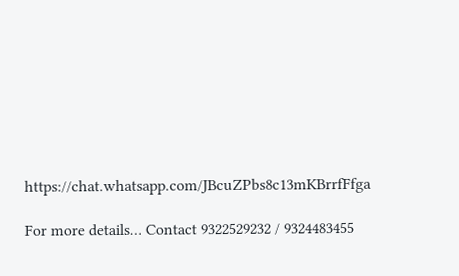https://chat.whatsapp.com/JBcuZPbs8c13mKBrrfFfga

For more details… Contact 9322529232 / 9324483455